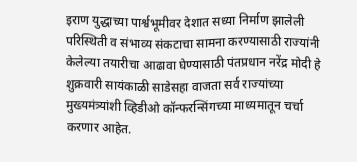इराण युद्धाच्या पार्श्वभूमीवर देशात सध्या निर्माण झालेली परिस्थिती व संभाव्य संकटाचा सामना करण्यासाठी राज्यांनी केलेल्या तयारीचा आढावा घेण्यासाठी पंतप्रधान नरेंद्र मोदी हे शुक्रवारी सायंकाळी साडेसहा वाजता सर्व राज्यांच्या मुख्यमंत्र्यांशी व्हिडीओ कॉन्फरन्सिंगच्या माध्यमातून चर्चा करणार आहेत.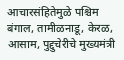आचारसंहितेमुळे पश्चिम बंगाल, तामीळनाडू, केरळ, आसाम, पुद्दुचेरीचे मुख्यमंत्री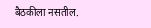बैठकीला नसतील.